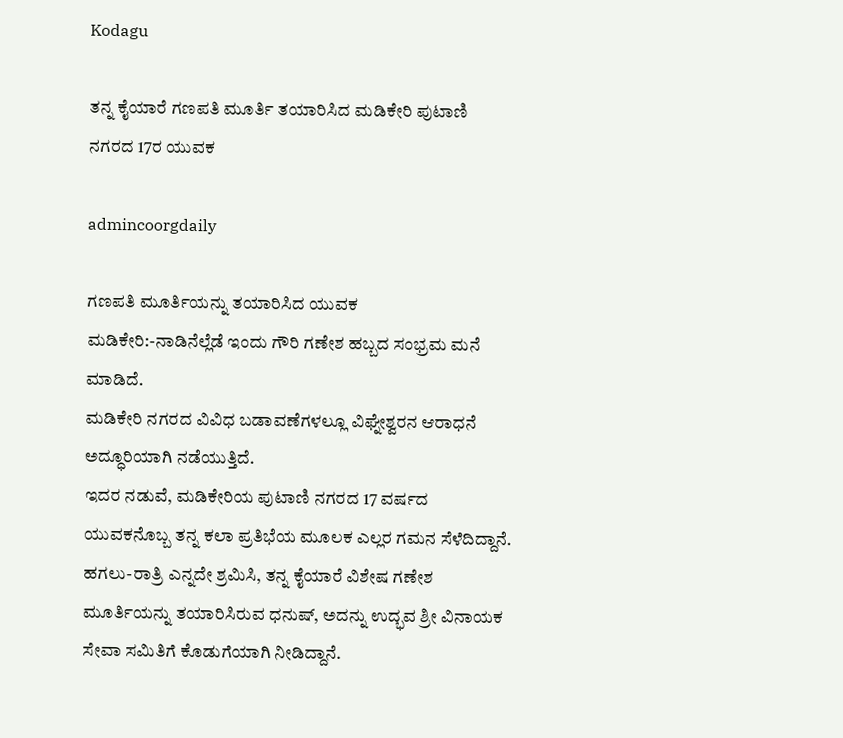Kodagu

ತನ್ನ ಕೈಯಾರೆ ಗಣಪತಿ ಮೂರ್ತಿ ತಯಾರಿಸಿದ ಮಡಿಕೇರಿ ಪುಟಾಣಿ ನಗರದ 17ರ ಯುವಕ

admincoorgdaily

ಗಣಪತಿ ಮೂರ್ತಿಯನ್ನು ತಯಾರಿಸಿದ ಯುವಕ
ಮಡಿಕೇರಿ:-ನಾಡಿನೆಲ್ಲೆಡೆ ಇಂದು ಗೌರಿ ಗಣೇಶ ಹಬ್ಬದ ಸಂಭ್ರಮ ಮನೆ ಮಾಡಿದೆ.
ಮಡಿಕೇರಿ ನಗರದ ವಿವಿಧ ಬಡಾವಣೆಗಳಲ್ಲೂ ವಿಘ್ನೇಶ್ವರನ ಆರಾಧನೆ ಅದ್ಧೂರಿಯಾಗಿ ನಡೆಯುತ್ತಿದೆ.
ಇದರ ನಡುವೆ, ಮಡಿಕೇರಿಯ ಪುಟಾಣಿ ನಗರದ 17 ವರ್ಷದ ಯುವಕನೊಬ್ಬ ತನ್ನ ಕಲಾ ಪ್ರತಿಭೆಯ ಮೂಲಕ ಎಲ್ಲರ ಗಮನ ಸೆಳೆದಿದ್ದಾನೆ. ಹಗಲು-ರಾತ್ರಿ ಎನ್ನದೇ ಶ್ರಮಿಸಿ, ತನ್ನ ಕೈಯಾರೆ ವಿಶೇಷ ಗಣೇಶ ಮೂರ್ತಿಯನ್ನು ತಯಾರಿಸಿರುವ ಧನುಷ್, ಅದನ್ನು ಉದ್ಭವ ಶ್ರೀ ವಿನಾಯಕ ಸೇವಾ ಸಮಿತಿಗೆ ಕೊಡುಗೆಯಾಗಿ ನೀಡಿದ್ದಾನೆ.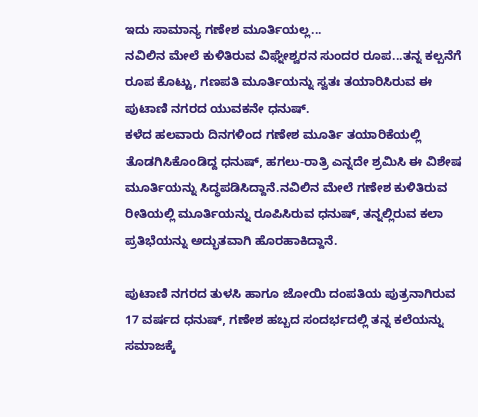ಇದು ಸಾಮಾನ್ಯ ಗಣೇಶ ಮೂರ್ತಿಯಲ್ಲ...
ನವಿಲಿನ ಮೇಲೆ ಕುಳಿತಿರುವ ವಿಘ್ನೇಶ್ವರನ ಸುಂದರ ರೂಪ...ತನ್ನ ಕಲ್ಪನೆಗೆ ರೂಪ ಕೊಟ್ಟು, ಗಣಪತಿ ಮೂರ್ತಿಯನ್ನು ಸ್ವತಃ ತಯಾರಿಸಿರುವ ಈ ಪುಟಾಣಿ ನಗರದ ಯುವಕನೇ ಧನುಷ್.
ಕಳೆದ ಹಲವಾರು ದಿನಗಳಿಂದ ಗಣೇಶ ಮೂರ್ತಿ ತಯಾರಿಕೆಯಲ್ಲಿ ತೊಡಗಿಸಿಕೊಂಡಿದ್ದ ಧನುಷ್, ಹಗಲು-ರಾತ್ರಿ ಎನ್ನದೇ ಶ್ರಮಿಸಿ ಈ ವಿಶೇಷ ಮೂರ್ತಿಯನ್ನು ಸಿದ್ಧಪಡಿಸಿದ್ದಾನೆ.ನವಿಲಿನ ಮೇಲೆ ಗಣೇಶ ಕುಳಿತಿರುವ ರೀತಿಯಲ್ಲಿ ಮೂರ್ತಿಯನ್ನು ರೂಪಿಸಿರುವ ಧನುಷ್, ತನ್ನಲ್ಲಿರುವ ಕಲಾ ಪ್ರತಿಭೆಯನ್ನು ಅದ್ಭುತವಾಗಿ ಹೊರಹಾಕಿದ್ದಾನೆ.

ಪುಟಾಣಿ ನಗರದ ತುಳಸಿ ಹಾಗೂ ಜೋಯಿ ದಂಪತಿಯ ಪುತ್ರನಾಗಿರುವ 17 ವರ್ಷದ ಧನುಷ್, ಗಣೇಶ ಹಬ್ಬದ ಸಂದರ್ಭದಲ್ಲಿ ತನ್ನ ಕಲೆಯನ್ನು ಸಮಾಜಕ್ಕೆ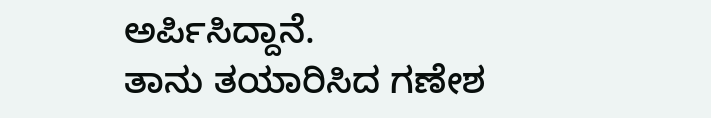ಅರ್ಪಿಸಿದ್ದಾನೆ.
ತಾನು ತಯಾರಿಸಿದ ಗಣೇಶ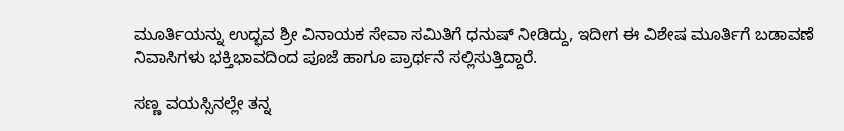ಮೂರ್ತಿಯನ್ನು ಉದ್ಭವ ಶ್ರೀ ವಿನಾಯಕ ಸೇವಾ ಸಮಿತಿಗೆ ಧನುಷ್ ನೀಡಿದ್ದು, ಇದೀಗ ಈ ವಿಶೇಷ ಮೂರ್ತಿಗೆ ಬಡಾವಣೆ ನಿವಾಸಿಗಳು ಭಕ್ತಿಭಾವದಿಂದ ಪೂಜೆ ಹಾಗೂ ಪ್ರಾರ್ಥನೆ ಸಲ್ಲಿಸುತ್ತಿದ್ದಾರೆ.

ಸಣ್ಣ ವಯಸ್ಸಿನಲ್ಲೇ ತನ್ನ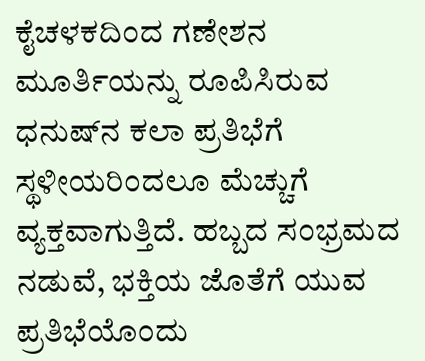ಕೈಚಳಕದಿಂದ ಗಣೇಶನ ಮೂರ್ತಿಯನ್ನು ರೂಪಿಸಿರುವ ಧನುಷ್‌ನ ಕಲಾ ಪ್ರತಿಭೆಗೆ ಸ್ಥಳೀಯರಿಂದಲೂ ಮೆಚ್ಚುಗೆ ವ್ಯಕ್ತವಾಗುತ್ತಿದೆ. ಹಬ್ಬದ ಸಂಭ್ರಮದ ನಡುವೆ, ಭಕ್ತಿಯ ಜೊತೆಗೆ ಯುವ ಪ್ರತಿಭೆಯೊಂದು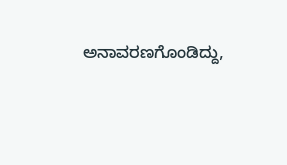ಅನಾವರಣಗೊಂಡಿದ್ದು,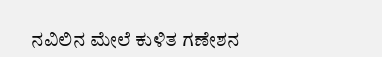ನವಿಲಿನ ಮೇಲೆ ಕುಳಿತ ಗಣೇಶನ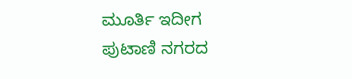ಮೂರ್ತಿ ಇದೀಗ ಪುಟಾಣಿ ನಗರದ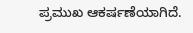ಪ್ರಮುಖ ಆಕರ್ಷಣೆಯಾಗಿದೆ.